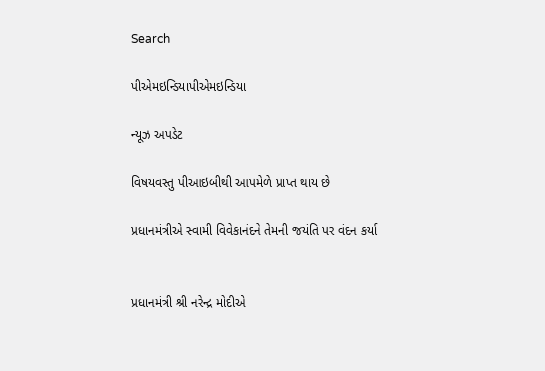Search

પીએમઇન્ડિયાપીએમઇન્ડિયા

ન્યૂઝ અપડેટ

વિષયવસ્તુ પીઆઇબીથી આપમેળે પ્રાપ્ત થાય છે

પ્રધાનમંત્રીએ સ્વામી વિવેકાનંદને તેમની જયંતિ પર વંદન કર્યા


પ્રધાનમંત્રી શ્રી નરેન્દ્ર મોદીએ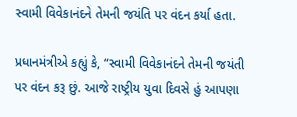સ્વામી વિવેકાનંદને તેમની જયંતિ પર વંદન કર્યા હતા.

પ્રધાનમંત્રીએ કહ્યું કે, “સ્વામી વિવેકાનંદને તેમની જયંતી પર વંદન કરૂ છું. આજે રાષ્ટ્રીય યુવા દિવસે હું આપણા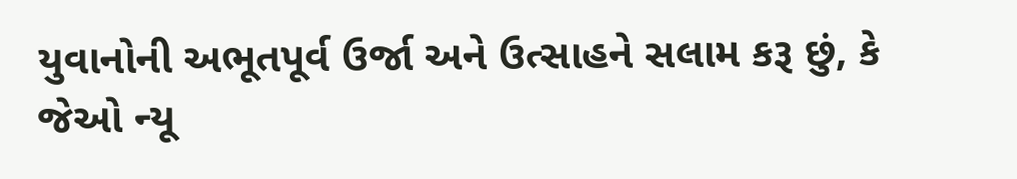યુવાનોની અભૂતપૂર્વ ઉર્જા અને ઉત્સાહને સલામ કરૂ છું, કે જેઓ ન્યૂ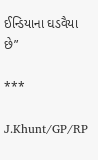ઈન્ડિયાના ઘડવૈયા છે”

***

J.Khunt/GP/RP